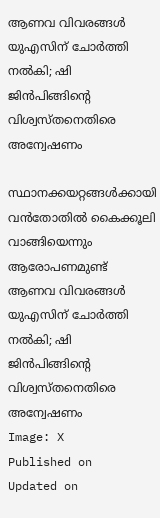ആണവ വിവരങ്ങള്‍ യുഎസിന് ചോര്‍ത്തി നല്‍കി; ഷി ജിന്‍പിങ്ങിന്റെ വിശ്വസ്തനെതിരെ അന്വേഷണം

സ്ഥാനക്കയറ്റങ്ങള്‍ക്കായി വന്‍തോതില്‍ കൈക്കൂലി വാങ്ങിയെന്നും ആരോപണമുണ്ട്
ആണവ വിവരങ്ങള്‍ യുഎസിന് ചോര്‍ത്തി നല്‍കി; ഷി ജിന്‍പിങ്ങിന്റെ വിശ്വസ്തനെതിരെ അന്വേഷണം
Image: X
Published on
Updated on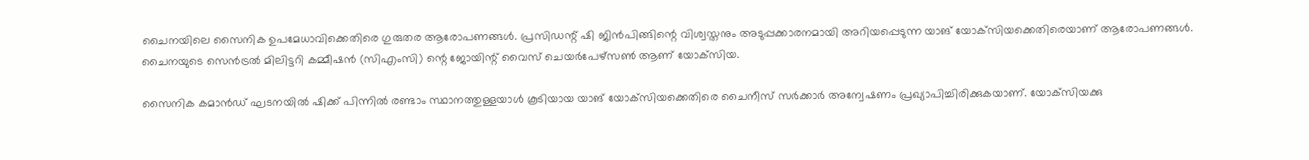ചൈനയിലെ സൈനിക ഉപമേധാവിക്കെതിരെ ഗുരുതര ആരോപണങ്ങള്‍. പ്രസിഡന്റ് ഷി ജിന്‍പിങ്ങിന്റെ വിശ്വസ്തനും അടുപ്പക്കാരനമായി അറിയപ്പെടുന്ന യാങ് യോക്‌സിയക്കെതിരെയാണ് ആരോപണങ്ങള്‍. ചൈനയുടെ സെന്‍ട്രല്‍ മിലിട്ടറി കമ്മീഷന്‍ (സിഎംസി) ന്റെ ജോയിന്റ് വൈസ് ചെയര്‍പേഴ്‌സണ്‍ ആണ് യോക്‌സിയ.

സൈനിക കമാന്‍ഡ് ഘടനയില്‍ ഷിക്ക് പിന്നില്‍ രണ്ടാം സ്ഥാനത്തുള്ളയാള്‍ കൂടിയായ യാങ് യോക്‌സിയക്കെതിരെ ചൈനീസ് സര്‍ക്കാര്‍ അന്വേഷണം പ്രഖ്യാപിച്ചിരിക്കുകയാണ്. യോക്‌സിയക്കു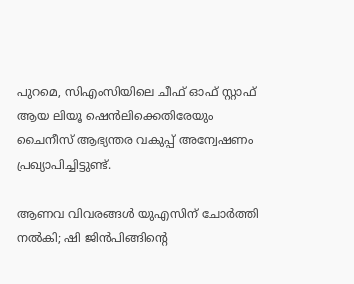പുറമെ, സിഎംസിയിലെ ചീഫ് ഓഫ് സ്റ്റാഫ് ആയ ലിയൂ ഷെന്‍ലിക്കെതിരേയും ചൈനീസ് ആഭ്യന്തര വകുപ്പ് അന്വേഷണം പ്രഖ്യാപിച്ചിട്ടുണ്ട്.

ആണവ വിവരങ്ങള്‍ യുഎസിന് ചോര്‍ത്തി നല്‍കി; ഷി ജിന്‍പിങ്ങിന്റെ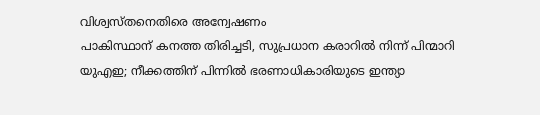വിശ്വസ്തനെതിരെ അന്വേഷണം
പാകിസ്ഥാന് കനത്ത തിരിച്ചടി, സുപ്രധാന കരാറില്‍ നിന്ന് പിന്മാറി യുഎഇ; നീക്കത്തിന് പിന്നില്‍ ഭരണാധികാരിയുടെ ഇന്ത്യാ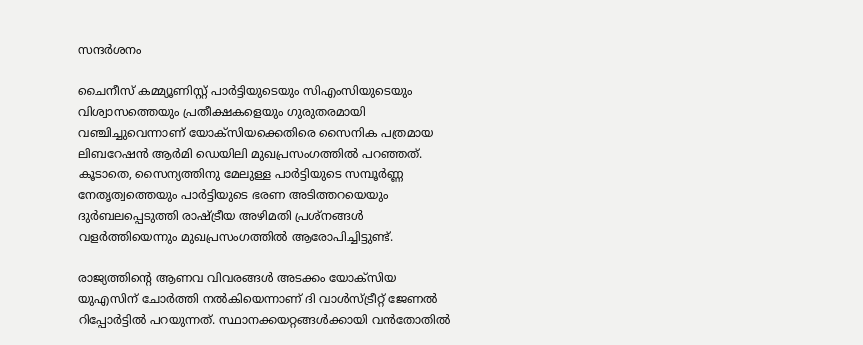സന്ദര്‍ശനം

ചൈനീസ് കമ്മ്യൂണിസ്റ്റ് പാര്‍ട്ടിയുടെയും സിഎംസിയുടെയും വിശ്വാസത്തെയും പ്രതീക്ഷകളെയും ഗുരുതരമായി വഞ്ചിച്ചുവെന്നാണ് യോക്‌സിയക്കെതിരെ സൈനിക പത്രമായ ലിബറേഷന്‍ ആര്‍മി ഡെയിലി മുഖപ്രസംഗത്തില്‍ പറഞ്ഞത്. കൂടാതെ, സൈന്യത്തിനു മേലുള്ള പാര്‍ട്ടിയുടെ സമ്പൂര്‍ണ്ണ നേതൃത്വത്തെയും പാര്‍ട്ടിയുടെ ഭരണ അടിത്തറയെയും ദുര്‍ബലപ്പെടുത്തി രാഷ്ട്രീയ അഴിമതി പ്രശ്‌നങ്ങള്‍ വളര്‍ത്തിയെന്നും മുഖപ്രസംഗത്തില്‍ ആരോപിച്ചിട്ടുണ്ട്.

രാജ്യത്തിന്റെ ആണവ വിവരങ്ങള്‍ അടക്കം യോക്‌സിയ യുഎസിന് ചോര്‍ത്തി നല്‍കിയെന്നാണ് ദി വാള്‍സ്ട്രീറ്റ് ജേണല്‍ റിപ്പോര്‍ട്ടില്‍ പറയുന്നത്. സ്ഥാനക്കയറ്റങ്ങള്‍ക്കായി വന്‍തോതില്‍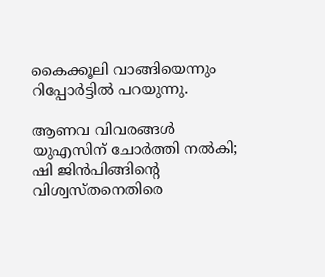കൈക്കൂലി വാങ്ങിയെന്നും റിപ്പോര്‍ട്ടില്‍ പറയുന്നു.

ആണവ വിവരങ്ങള്‍ യുഎസിന് ചോര്‍ത്തി നല്‍കി; ഷി ജിന്‍പിങ്ങിന്റെ വിശ്വസ്തനെതിരെ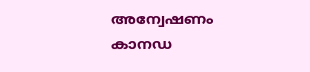അന്വേഷണം
കാനഡ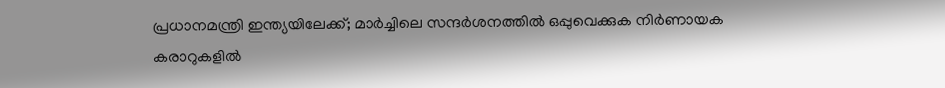പ്രധാനമന്ത്രി ഇന്ത്യയിലേക്ക്; മാര്‍ച്ചിലെ സന്ദര്‍ശനത്തില്‍ ഒപ്പുവെക്കുക നിര്‍ണായക കരാറുകളില്‍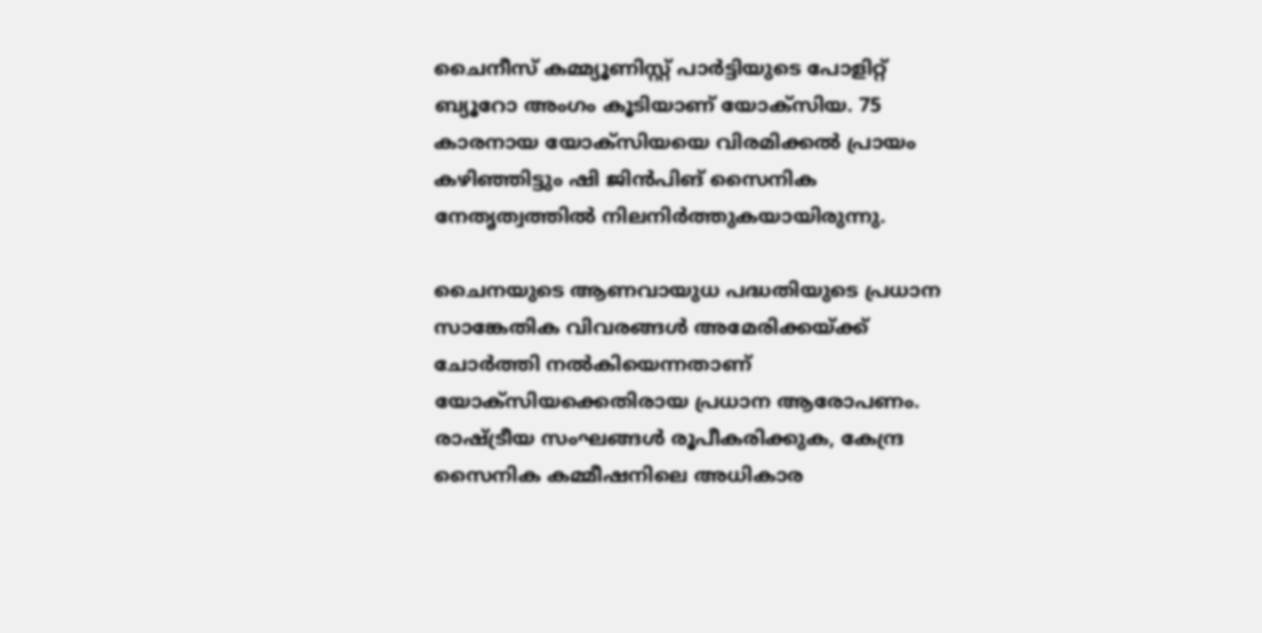ചൈനീസ് കമ്മ്യൂണിസ്റ്റ് പാര്‍ട്ടിയുടെ പോളിറ്റ് ബ്യൂറോ അംഗം കൂടിയാണ് യോക്‌സിയ. 75 കാരനായ യോക്‌സിയയെ വിരമിക്കല്‍ പ്രായം കഴിഞ്ഞിട്ടും ഷി ജിന്‍പിങ് സൈനിക നേതൃത്വത്തില്‍ നിലനിര്‍ത്തുകയായിരുന്നു.

ചൈനയുടെ ആണവായുധ പദ്ധതിയുടെ പ്രധാന സാങ്കേതിക വിവരങ്ങള്‍ അമേരിക്കയ്ക്ക് ചോര്‍ത്തി നല്‍കിയെന്നതാണ് യോക്‌സിയക്കെതിരായ പ്രധാന ആരോപണം. രാഷ്ട്രീയ സംഘങ്ങള്‍ രൂപീകരിക്കുക, കേന്ദ്ര സൈനിക കമ്മീഷനിലെ അധികാര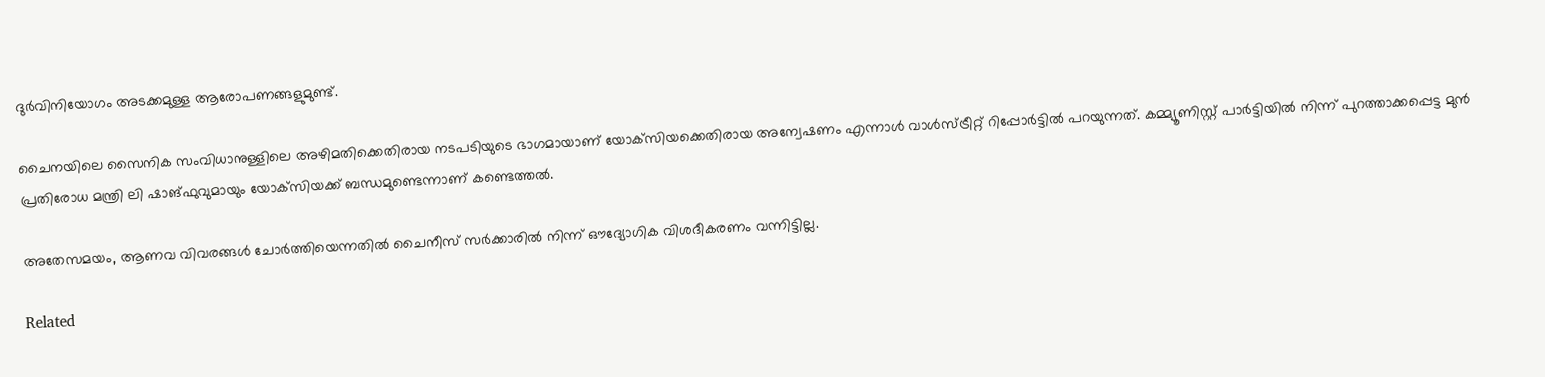ദുര്‍വിനിയോഗം അടക്കമുള്ള ആരോപണങ്ങളുമുണ്ട്.

ചൈനയിലെ സൈനിക സംവിധാനുള്ളിലെ അഴിമതിക്കെതിരായ നടപടിയുടെ ഭാഗമായാണ് യോക്‌സിയക്കെതിരായ അന്വേഷണം എന്നാള്‍ വാള്‍സ്ട്രീറ്റ് റിപ്പോര്‍ട്ടില്‍ പറയുന്നത്. കമ്മ്യൂണിസ്റ്റ് പാര്‍ട്ടിയില്‍ നിന്ന് പുറത്താക്കപ്പെട്ട മുന്‍ പ്രതിരോധ മന്ത്രി ലി ഷാങ്ഫുവുമായും യോക്‌സിയക്ക് ബന്ധമുണ്ടെന്നാണ് കണ്ടെത്തല്‍.

അതേസമയം, ആണവ വിവരങ്ങള്‍ ചോര്‍ത്തിയെന്നതില്‍ ചൈനീസ് സര്‍ക്കാരില്‍ നിന്ന് ഔദ്യോഗിക വിശദീകരണം വന്നിട്ടില്ല.

Related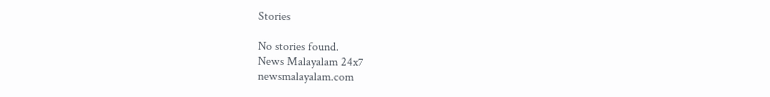Stories

No stories found.
News Malayalam 24x7
newsmalayalam.com